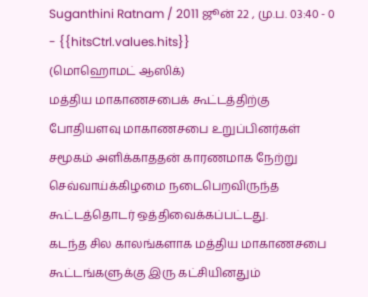Suganthini Ratnam / 2011 ஜூன் 22 , மு.ப. 03:40 - 0 - {{hitsCtrl.values.hits}}
(மொஹொமட் ஆஸிக்)
மத்திய மாகாணசபைக் கூட்டத்திற்கு போதியளவு மாகாணசபை உறுப்பினர்கள் சமூகம் அளிக்காததன் காரணமாக நேற்று செவ்வாய்க்கிழமை நடைபெறவிருந்த கூட்டத்தொடர் ஒத்திவைக்கப்பட்டது.
கடந்த சில காலங்களாக மத்திய மாகாணசபை கூட்டங்களுக்கு இரு கட்சியினதும்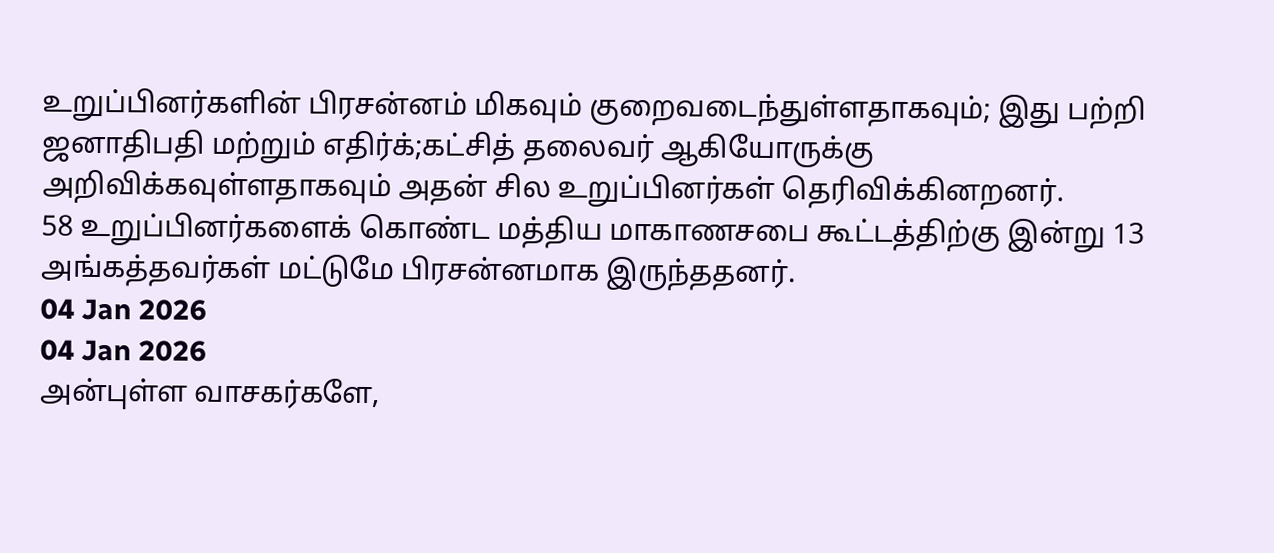உறுப்பினர்களின் பிரசன்னம் மிகவும் குறைவடைந்துள்ளதாகவும்; இது பற்றி ஜனாதிபதி மற்றும் எதிர்க்;கட்சித் தலைவர் ஆகியோருக்கு அறிவிக்கவுள்ளதாகவும் அதன் சில உறுப்பினர்கள் தெரிவிக்கினறனர்.
58 உறுப்பினர்களைக் கொண்ட மத்திய மாகாணசபை கூட்டத்திற்கு இன்று 13 அங்கத்தவர்கள் மட்டுமே பிரசன்னமாக இருந்ததனர்.
04 Jan 2026
04 Jan 2026
அன்புள்ள வாசகர்களே,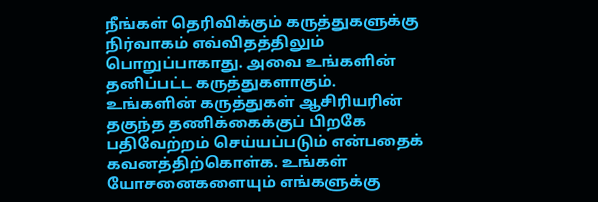நீங்கள் தெரிவிக்கும் கருத்துகளுக்கு நிர்வாகம் எவ்விதத்திலும் பொறுப்பாகாது. அவை உங்களின் தனிப்பட்ட கருத்துகளாகும். உங்களின் கருத்துகள் ஆசிரியரின் தகுந்த தணிக்கைக்குப் பிறகே பதிவேற்றம் செய்யப்படும் என்பதைக் கவனத்திற்கொள்க. உங்கள் யோசனைகளையும் எங்களுக்கு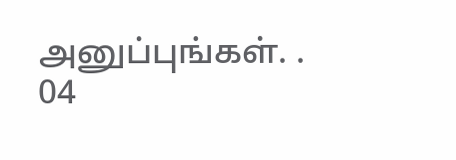அனுப்புங்கள். .
04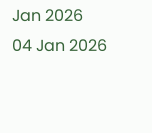Jan 2026
04 Jan 2026